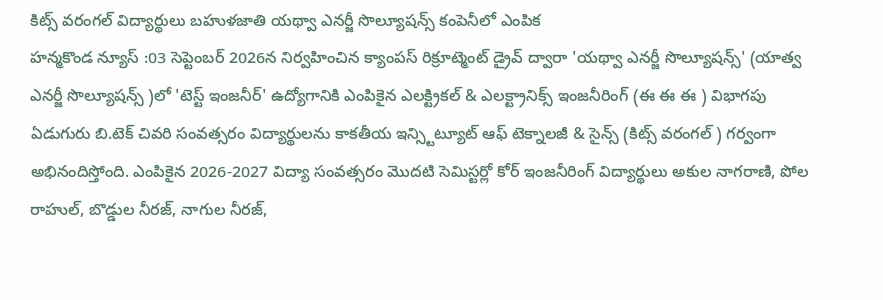కిట్స్ వరంగల్ విద్యార్థులు బహుళజాతి యథ్వా ఎనర్జీ సొల్యూషన్స్ కంపెనీలో ఎంపిక
హన్మకొండ న్యూస్ :03 సెప్టెంబర్ 2026న నిర్వహించిన క్యాంపస్ రిక్రూట్మెంట్ డ్రైవ్ ద్వారా 'యథ్వా ఎనర్జీ సొల్యూషన్స్' (యాత్వ ఎనర్జీ సొల్యూషన్స్ )లో 'టెస్ట్ ఇంజనీర్' ఉద్యోగానికి ఎంపికైన ఎలక్ట్రికల్ & ఎలక్ట్రానిక్స్ ఇంజనీరింగ్ (ఈ ఈ ఈ ) విభాగపు ఏడుగురు బి.టెక్ చివరి సంవత్సరం విద్యార్థులను కాకతీయ ఇన్స్టిట్యూట్ ఆఫ్ టెక్నాలజీ & సైన్స్ (కిట్స్ వరంగల్ ) గర్వంగా అభినందిస్తోంది. ఎంపికైన 2026-2027 విద్యా సంవత్సరం మొదటి సెమిస్టర్లో కోర్ ఇంజనీరింగ్ విద్యార్థులు అకుల నాగరాణి, పోల రాహుల్, బొడ్డుల నీరజ్, నాగుల నీరజ్,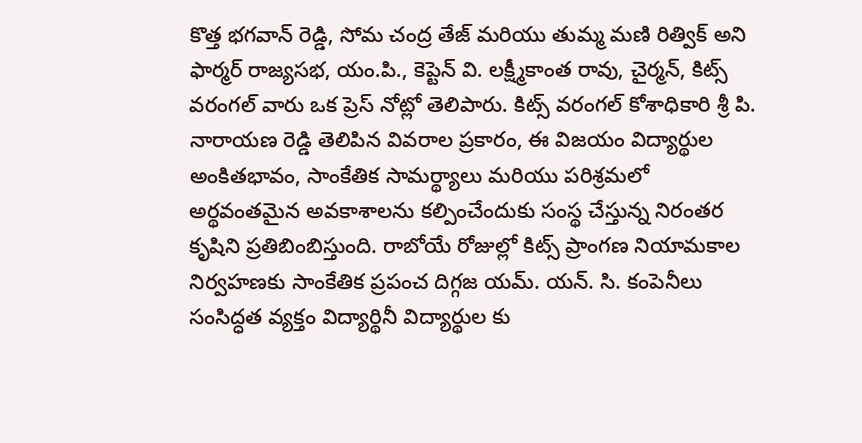కొత్త భగవాన్ రెడ్డి, సోమ చంద్ర తేజ్ మరియు తుమ్మ మణి రిత్విక్ అని ఫార్మర్ రాజ్యసభ, యం.పి., కెప్టెన్ వి. లక్ష్మీకాంత రావు, చైర్మన్, కిట్స్ వరంగల్ వారు ఒక ప్రెస్ నోట్లో తెలిపారు. కిట్స్ వరంగల్ కోశాధికారి శ్రీ పి. నారాయణ రెడ్డి తెలిపిన వివరాల ప్రకారం, ఈ విజయం విద్యార్థుల అంకితభావం, సాంకేతిక సామర్థ్యాలు మరియు పరిశ్రమలో అర్థవంతమైన అవకాశాలను కల్పించేందుకు సంస్థ చేస్తున్న నిరంతర కృషిని ప్రతిబింబిస్తుంది. రాబోయే రోజుల్లో కిట్స్ ప్రాంగణ నియామకాల నిర్వహణకు సాంకేతిక ప్రపంచ దిగ్గజ యమ్. యన్. సి. కంపెనీలు సంసిద్ధత వ్యక్తం విద్యార్థినీ విద్యార్థుల కు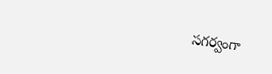సగర్వంగా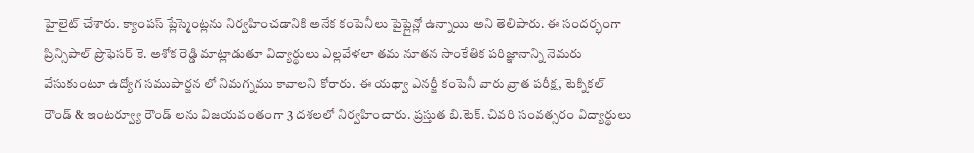హైలైట్ చేశారు. క్యాంపస్ ప్లేస్మెంట్లను నిర్వహించడానికి అనేక కంపెనీలు పైప్లైన్లో ఉన్నాయి అని తెలిపారు. ఈ సందర్భంగా ప్రిన్సిపాల్ ప్రొఫెసర్ కె. అశోక రెడ్డి మాట్లాడుతూ విద్యార్థులు ఎల్లవేళలా తమ నూతన సాంకేతిక పరిజ్ఞానాన్ని నెమరు వేసుకుంటూ ఉద్యోగ సముపార్జన లో నిమగ్నము కావాలని కోరారు. ఈ యథ్వా ఎనర్జీ కంపెనీ వారు వ్రాత పరీక్ష, టెక్నికల్ రౌండ్ & ఇంటర్వ్యూ రౌండ్ లను విజయవంతంగా 3 దశలలో నిర్వహించారు. ప్రస్తుత బి.టెక్. చివరి సంవత్సరం విద్యార్థులు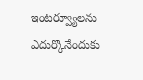ఇంటర్వ్యూలను ఎదుర్కొనేందుకు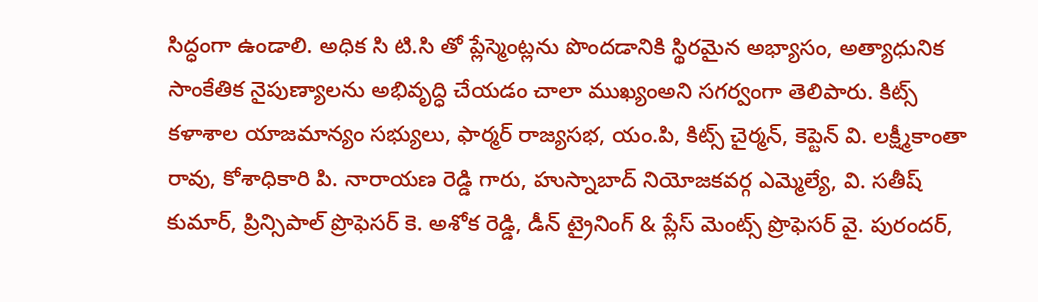సిద్ధంగా ఉండాలి. అధిక సి టి.సి తో ప్లేస్మెంట్లను పొందడానికి స్థిరమైన అభ్యాసం, అత్యాధునిక సాంకేతిక నైపుణ్యాలను అభివృద్ధి చేయడం చాలా ముఖ్యంఅని సగర్వంగా తెలిపారు. కిట్స్ కళాశాల యాజమాన్యం సభ్యులు, ఫార్మర్ రాజ్యసభ, యం.పి, కిట్స్ చైర్మన్, కెప్టెన్ వి. లక్ష్మీకాంతా రావు, కోశాధికారి పి. నారాయణ రెడ్డి గారు, హుస్నాబాద్ నియోజకవర్గ ఎమ్మెల్యే, వి. సతీష్ కుమార్, ప్రిన్సిపాల్ ప్రొఫెసర్ కె. అశోక రెడ్డి, డీన్ ట్రైనింగ్ & ప్లేస్ మెంట్స్ ప్రొఫెసర్ వై. పురందర్,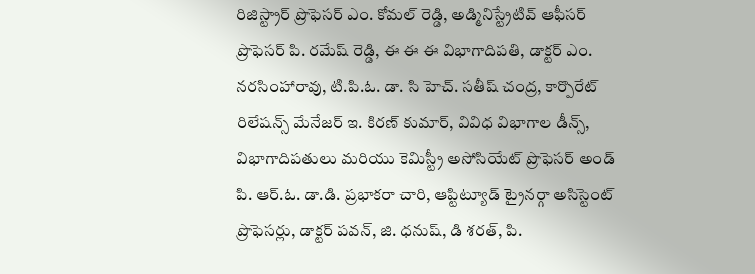రిజిస్ట్రార్ ప్రొఫెసర్ ఎం. కోమల్ రెడ్డి, అడ్మినిస్ట్రేటివ్ ఆఫీసర్ ప్రొఫెసర్ పి. రమేష్ రెడ్డి, ఈ ఈ ఈ విభాగాదిపతి, డాక్టర్ ఎం. నరసింహారావు, టి.పి.ఓ. డా. సి హెచ్. సతీష్ చంద్ర, కార్పొరేట్ రిలేషన్స్ మేనేజర్ ఇ. కిరణ్ కుమార్, వివిధ విభాగాల డీన్స్, విభాగాదిపతులు మరియు కెమిస్ట్రీ అసోసియేట్ ప్రొఫెసర్ అండ్ పి. ఆర్.ఓ. డా.డి. ప్రభాకరా చారి, ఆప్టిట్యూడ్ ట్రైనర్గా అసిస్టెంట్ ప్రొఫెసర్లు, డాక్టర్ పవన్, జి. ధనుష్, డి శరత్, పి.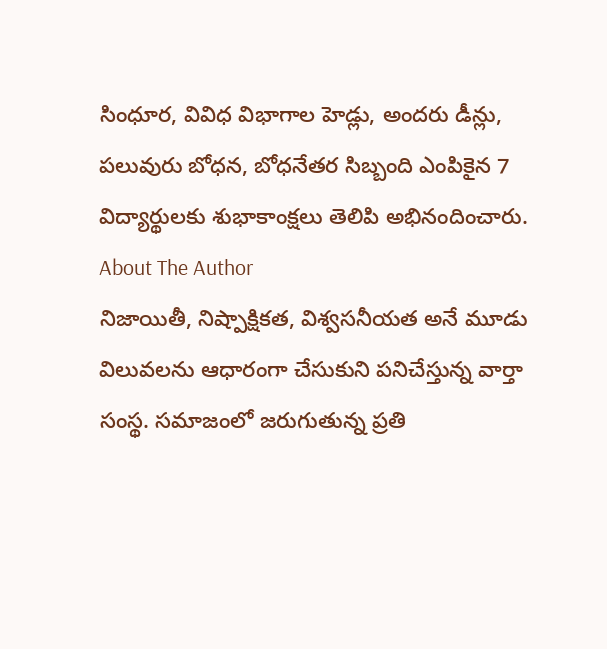సింధూర, వివిధ విభాగాల హెడ్లు, అందరు డీన్లు, పలువురు బోధన, బోధనేతర సిబ్బంది ఎంపికైన 7 విద్యార్థులకు శుభాకాంక్షలు తెలిపి అభినందించారు.
About The Author
నిజాయితీ, నిష్పాక్షికత, విశ్వసనీయత అనే మూడు విలువలను ఆధారంగా చేసుకుని పనిచేస్తున్న వార్తా సంస్థ. సమాజంలో జరుగుతున్న ప్రతి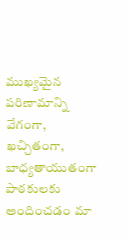ముఖ్యమైన పరిణామాన్ని వేగంగా, ఖచ్చితంగా, బాధ్యతాయుతంగా పాఠకులకు అందించడం మా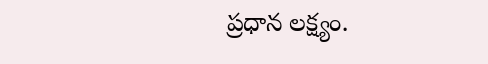ప్రధాన లక్ష్యం.